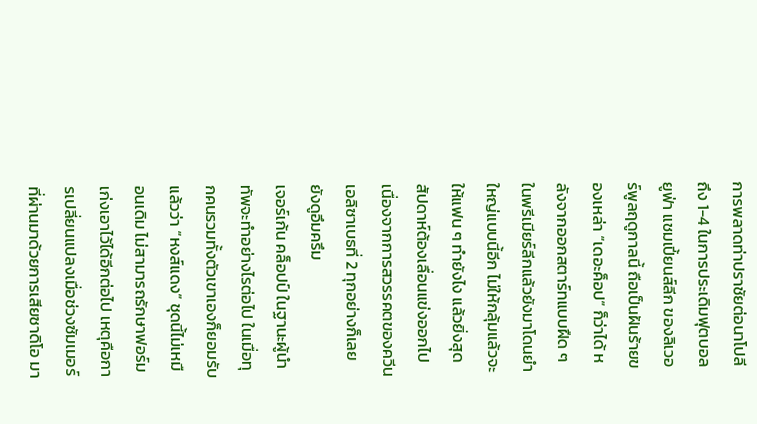การพลาดท่าปราชัยต่อนาโปลี ถึง 1-4 ในการประเดิมฟุตบอลยูฟ่า แชมเปี้ยนส์ลีก ของลิเวอร์พูลฤดูกาลนี้ ถือเป็นฝันร้ายของเหล่า “เดอะค็อป” ก็ว่าได้ หลังจากออกสตาร์ทแบบฝืด ๆ ในพรีเมียร์ลีกแล้วยังมาโดนยำใหญ่แบบนี้อีก ไม่ให้กลุ้มแล้วจะให้แฟน ๆ ทำยังไง แล้วยิ่งสุดสัปดาห์ต้องเลื่อนแข่งออกไป เนื่องจากการสวรรคตของควีนเอลิซาเบธที่ 2 ทุกอย่างก็เลยยังดูอึมครึม
เจอร์เก้น คล็อปป์ ในฐานะผู้นำทัพจะทำอย่างไรต่อไป ในเมื่อทุกคนรวมทั้งตัวเขาเองก็ยอมรับแล้วว่า “หงส์แดง” ชุดนี้ไม่เหมือนเดิม ไม่สามารถรักษาฟอร์มเก่งเอาไว้ได้อีกต่อไป เหตุคือการเปลี่ยนแปลงเมื่อช่วงซัมเมอร์ที่ผ่านมาด้วยการเสียซาดิโอ มา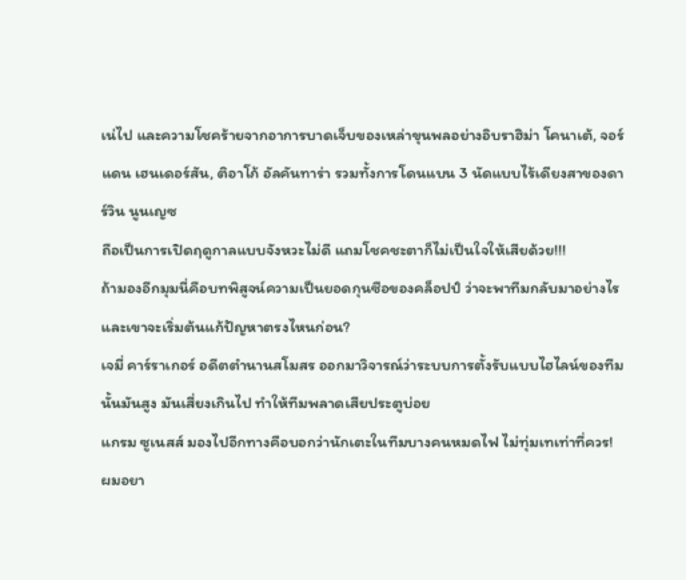เน่ไป และความโชคร้ายจากอาการบาดเจ็บของเหล่าขุนพลอย่างอิบราฮิม่า โคนาเต้, จอร์แดน เฮนเดอร์สัน, ติอาโก้ อัลคันทาร่า รวมทั้งการโดนแบน 3 นัดแบบไร้เดียงสาของดาร์วิน นูนเญซ
ถือเป็นการเปิดฤดูกาลแบบจังหวะไม่ดี แถมโชคชะตาก็ไม่เป็นใจให้เสียด้วย!!!
ถ้ามองอีกมุมนี่คือบทพิสูจน์ความเป็นยอดกุนซือของคล็อปป์ ว่าจะพาทีมกลับมาอย่างไร และเขาจะเริ่มต้นแก้ปัญหาตรงไหนก่อน?
เจมี่ คาร์ราเกอร์ อดีตตำนานสโมสร ออกมาวิจารณ์ว่าระบบการตั้งรับแบบไฮไลน์ของทีมนั้นมันสูง มันเสี่ยงเกินไป ทำให้ทีมพลาดเสียประตูบ่อย
แกรม ซูเนสส์ มองไปอีกทางคือบอกว่านักเตะในทีมบางคนหมดไฟ ไม่ทุ่มเทเท่าที่ควร!
ผมอยา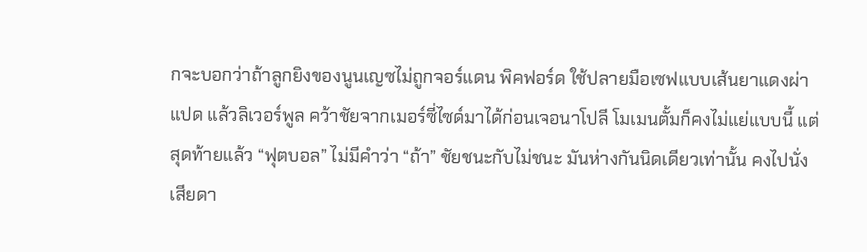กจะบอกว่าถ้าลูกยิงของนูนเญซไม่ถูกจอร์แดน พิคฟอร์ด ใช้ปลายมือเซฟแบบเส้นยาแดงผ่าแปด แล้วลิเวอร์พูล คว้าชัยจากเมอร์ซี่ไซด์มาได้ก่อนเจอนาโปลี โมเมนตั้มก็คงไม่แย่แบบนี้ แต่สุดท้ายแล้ว “ฟุตบอล” ไม่มีคำว่า “ถ้า” ชัยชนะกับไม่ชนะ มันห่างกันนิดเดียวเท่านั้น คงไปนั่งเสียดา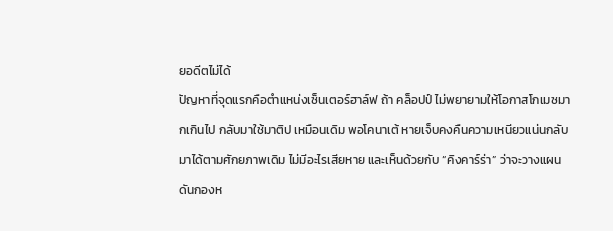ยอดีตไม่ได้
ปัญหาที่จุดแรกคือตำแหน่งเซ็นเตอร์ฮาล์ฟ ถ้า คล็อปป์ ไม่พยายามให้โอกาสโกเมซมากเกินไป กลับมาใช้มาติป เหมือนเดิม พอโคนาเต้ หายเจ็บคงคืนความเหนียวแน่นกลับมาได้ตามศักยภาพเดิม ไม่มีอะไรเสียหาย และเห็นด้วยกับ “คิงคาร์ร่า” ว่าจะวางแผนดันกองห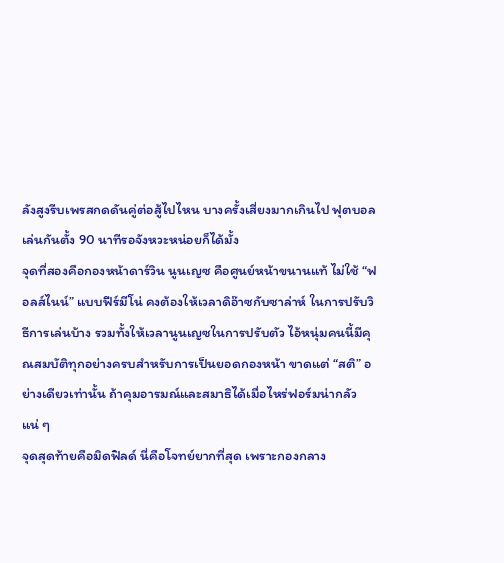ลังสูงรีบเพรสกดดันคู่ต่อสู้ไปไหน บางครั้งเสี่ยงมากเกินไป ฟุตบอลเล่นกันตั้ง 90 นาทีรอจังหวะหน่อยก็ได้มั้ง
จุดที่สองคือกองหน้าดาร์วิน นูนเญซ คือศูนย์หน้าขนานแท้ ไม่ใช้ “ฟอลส์ไนน์” แบบฟีร์มีโน่ คงต้องให้เวลาดิอ๊าซกับซาล่าห์ ในการปรับวิธีการเล่นบ้าง รวมทั้งให้เวลานูนเญซในการปรับตัว ไอ้หนุ่มคนนี้มีคุณสมบัติทุกอย่างครบสำหรับการเป็นยอดกองหน้า ขาดแต่ “สติ” อย่างเดียวเท่านั้น ถ้าคุมอารมณ์และสมาธิได้เมื่อไหร่ฟอร์มน่ากลัวแน่ ๆ
จุดสุดท้ายคือมิดฟิลด์ นี่คือโจทย์ยากที่สุด เพราะกองกลาง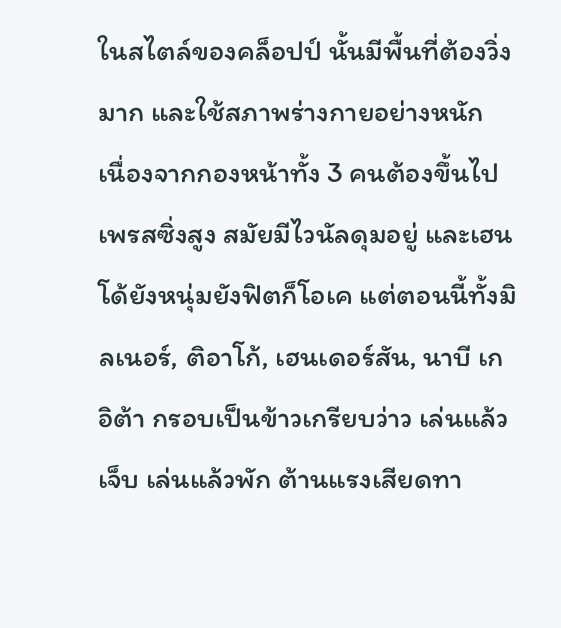ในสไตล์ของคล็อปป์ นั้นมีพื้นที่ต้องวิ่งมาก และใช้สภาพร่างกายอย่างหนัก เนื่องจากกองหน้าทั้ง 3 คนต้องขึ้นไปเพรสซิ่งสูง สมัยมีไวนัลดุมอยู่ และเฮนโด้ยังหนุ่มยังฟิตก็โอเค แต่ตอนนี้ทั้งมิลเนอร์, ติอาโก้, เฮนเดอร์สัน, นาบี เกอิต้า กรอบเป็นข้าวเกรียบว่าว เล่นแล้วเจ็บ เล่นแล้วพัก ต้านแรงเสียดทา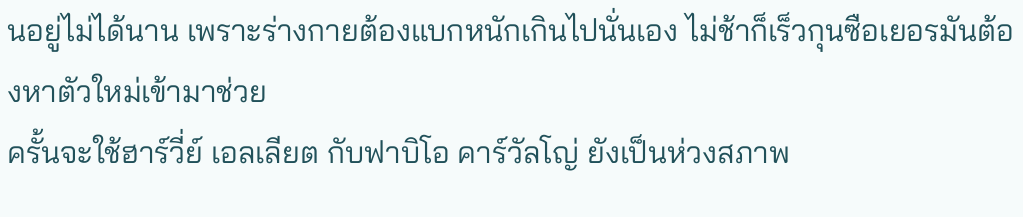นอยู่ไม่ได้นาน เพราะร่างกายต้องแบกหนักเกินไปนั่นเอง ไม่ช้าก็เร็วกุนซือเยอรมันต้องหาตัวใหม่เข้ามาช่วย
ครั้นจะใช้ฮาร์วี่ย์ เอลเลียต กับฟาบิโอ คาร์วัลโญ่ ยังเป็นห่วงสภาพ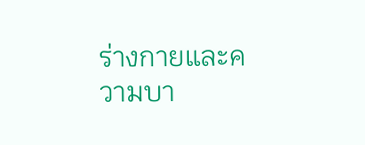ร่างกายและความบา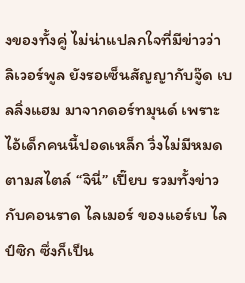งของทั้งคู่ ไม่น่าแปลกใจที่มีข่าวว่า ลิเวอร์พูล ยังรอเซ็นสัญญากับจู๊ด เบลลิ่งแฮม มาจากดอร์ทมุนด์ เพราะไอ้เด็กคนนี้ปอดเหล็ก วิ่งไม่มีหมดตามสไตล์ “จินี่” เปี๊ยบ รวมทั้งข่าวกับคอนราด ไลเมอร์ ของแอร์เบ ไลป์ซิก ซึ่งก็เป็น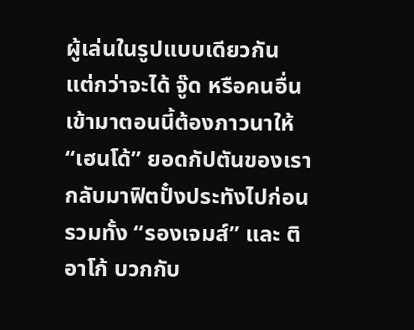ผู้เล่นในรูปแบบเดียวกัน
แต่กว่าจะได้ จู๊ด หรือคนอื่นเข้ามาตอนนี้ต้องภาวนาให้ “เฮนโด้” ยอดกัปตันของเรากลับมาฟิตปั๋งประทังไปก่อน รวมทั้ง “รองเจมส์” และ ติอาโก้ บวกกับ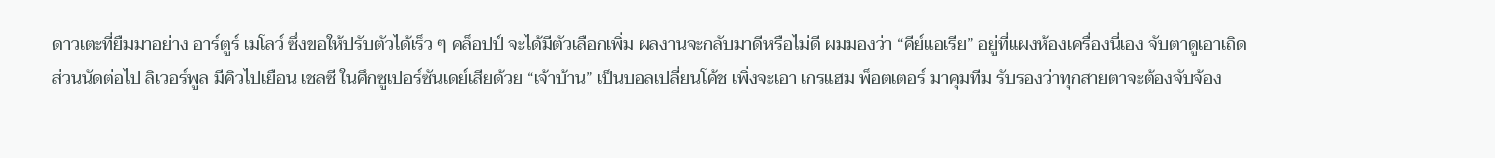ดาวเตะที่ยืมมาอย่าง อาร์ตูร์ เมโลว์ ซึ่งขอให้ปรับตัวได้เร็ว ๆ คล็อปป์ จะได้มีตัวเลือกเพิ่ม ผลงานจะกลับมาดีหรือไม่ดี ผมมองว่า “คีย์แอเรีย” อยู่ที่แผงห้องเครื่องนี่เอง จับตาดูเอาเถิด
ส่วนนัดต่อไป ลิเวอร์พูล มีคิวไปเยือน เชลซี ในศึกซูเปอร์ซันเดย์เสียด้วย “เจ้าบ้าน” เป็นบอลเปลี่ยนโค้ช เพิ่งจะเอา เกรแฮม พ็อตเตอร์ มาคุมทีม รับรองว่าทุกสายตาจะต้องจับจ้อง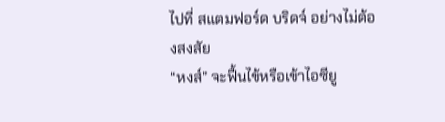ไปที่ สแตมฟอร์ด บริดจ์ อย่างไม่ต้องสงสัย
“หงส์” จะฟื้นไข้หรือเข้าไอซียู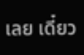เลย เดี๋ยว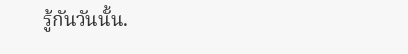รู้กันวันนั้น.